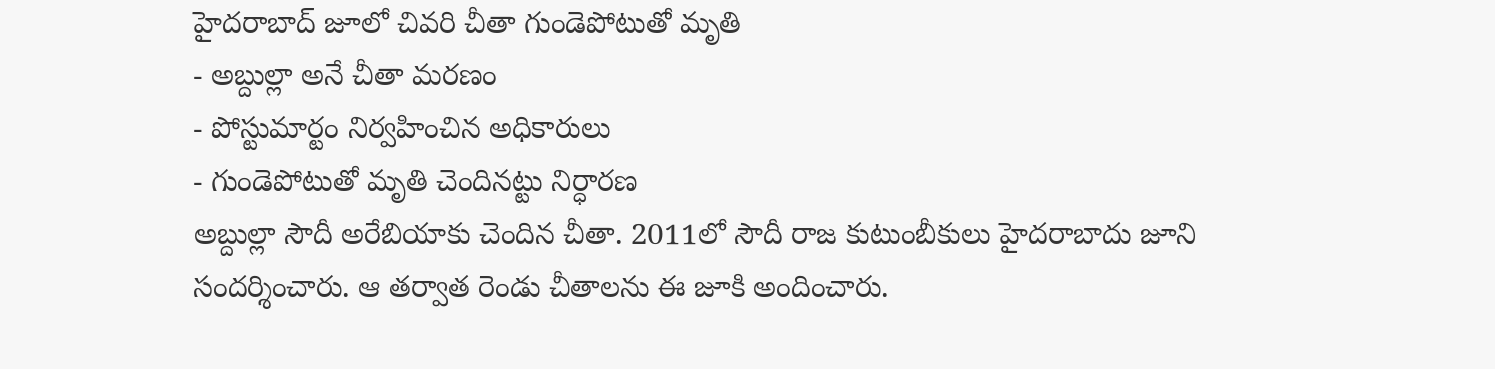హైదరాబాద్ జూలో చివరి చీతా గుండెపోటుతో మృతి
- అబ్దుల్లా అనే చీతా మరణం
- పోస్టుమార్టం నిర్వహించిన అధికారులు
- గుండెపోటుతో మృతి చెందినట్టు నిర్ధారణ
అబ్దుల్లా సౌదీ అరేబియాకు చెందిన చీతా. 2011లో సౌదీ రాజ కుటుంబీకులు హైదరాబాదు జూని సందర్శించారు. ఆ తర్వాత రెండు చీతాలను ఈ జూకి అందించారు.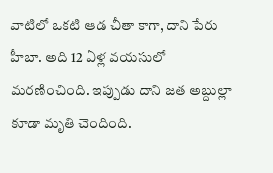వాటిలో ఒకటి ఆడ చీతా కాగా, దాని పేరు హీబా. అది 12 ఏళ్ల వయసులో మరణించింది. ఇప్పుడు దాని జత అబ్దుల్లా కూడా మృతి చెందింది.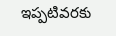ఇప్పటివరకు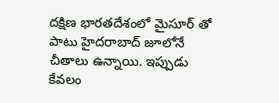దక్షిణ భారతదేశంలో మైసూర్ తో పాటు హైదరాబాద్ జూలోనే చీతాలు ఉన్నాయి. ఇప్పుడు కేవలం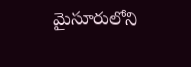మైసూరులోని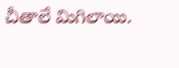చీతాలే మిగిలాయి.